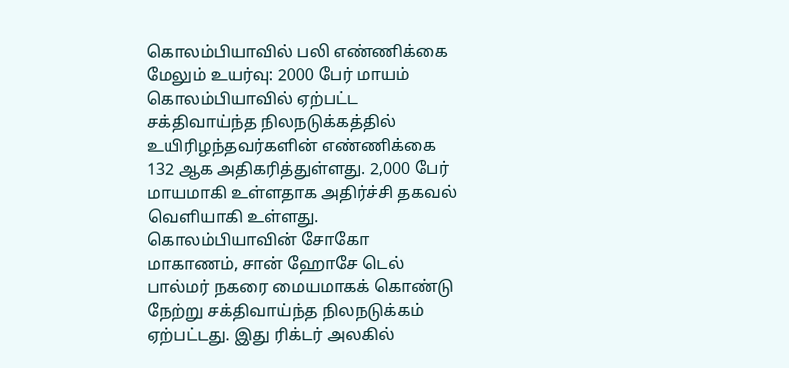கொலம்பியாவில் பலி எண்ணிக்கை மேலும் உயர்வு: 2000 பேர் மாயம்
கொலம்பியாவில் ஏற்பட்ட சக்திவாய்ந்த நிலநடுக்கத்தில் உயிரிழந்தவர்களின் எண்ணிக்கை 132 ஆக அதிகரித்துள்ளது. 2,000 பேர் மாயமாகி உள்ளதாக அதிர்ச்சி தகவல் வெளியாகி உள்ளது. கொலம்பியாவின் சோகோ மாகாணம், சான் ஹோசே டெல் பால்மர் நகரை மையமாகக் கொண்டு நேற்று சக்திவாய்ந்த நிலநடுக்கம் ஏற்பட்டது. இது ரிக்டர் அலகில்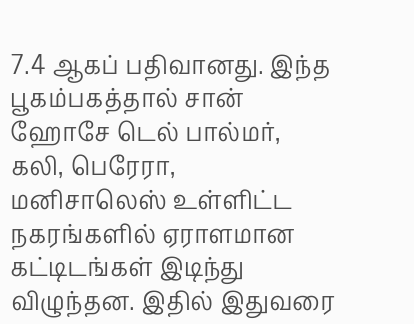7.4 ஆகப் பதிவானது. இந்த பூகம்பகத்தால் சான் ஹோசே டெல் பால்மர், கலி, பெரேரா, மனிசாலெஸ் உள்ளிட்ட நகரங்களில் ஏராளமான கட்டிடங்கள் இடிந்து விழுந்தன. இதில் இதுவரை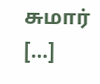சுமார் […]